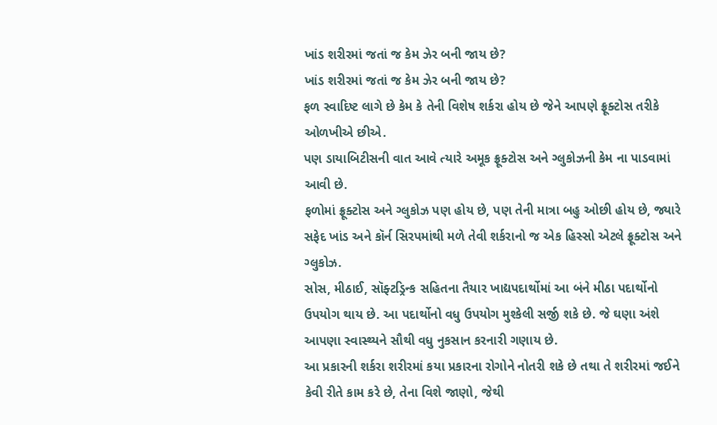ખાંડ શરીરમાં જતાં જ કેમ ઝેર બની જાય છે?
ખાંડ શરીરમાં જતાં જ કેમ ઝેર બની જાય છે?
ફળ સ્વાદિષ્ટ લાગે છે કેમ કે તેની વિશેષ શર્કરા હોય છે જેને આપણે ફ્રૂક્ટોસ તરીકે ઓળખીએ છીએ.
પણ ડાયાબિટીસની વાત આવે ત્યારે અમૂક ફ્રૂક્ટોસ અને ગ્લુકોઝની કેમ ના પાડવામાં આવી છે.
ફળોમાં ફ્રૂક્ટોસ અને ગ્લુકોઝ પણ હોય છે, પણ તેની માત્રા બહુ ઓછી હોય છે, જ્યારે સફેદ ખાંડ અને કૉર્ન સિરપમાંથી મળે તેવી શર્કરાનો જ એક હિસ્સો એટલે ફ્રૂક્ટોસ અને ગ્લુકોઝ.
સોસ, મીઠાઈ, સૉફ્ટડ્રિન્ક સહિતના તૈયાર ખાદ્યપદાર્થોમાં આ બંને મીઠા પદાર્થોનો ઉપયોગ થાય છે. આ પદાર્થોનો વધુ ઉપયોગ મુશ્કેલી સર્જી શકે છે. જે ઘણા અંશે આપણા સ્વાસ્થ્યને સૌથી વધુ નુકસાન કરનારી ગણાય છે.
આ પ્રકારની શર્કરા શરીરમાં કયા પ્રકારના રોગોને નોતરી શકે છે તથા તે શરીરમાં જઈને કેવી રીતે કામ કરે છે, તેના વિશે જાણો, જેથી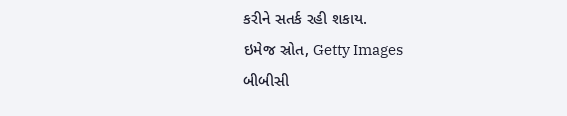કરીને સતર્ક રહી શકાય.
ઇમેજ સ્રોત, Getty Images
બીબીસી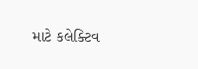માટે કલેક્ટિવ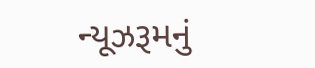ન્યૂઝરૂમનું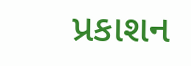પ્રકાશન